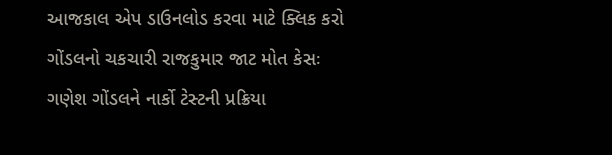આજકાલ એપ ડાઉનલોડ કરવા માટે ક્લિક કરો
ગોંડલનો ચકચારી રાજકુમાર જાટ મોત કેસઃ ગણેશ ગોંડલને નાર્કો ટેસ્ટની પ્રક્રિયા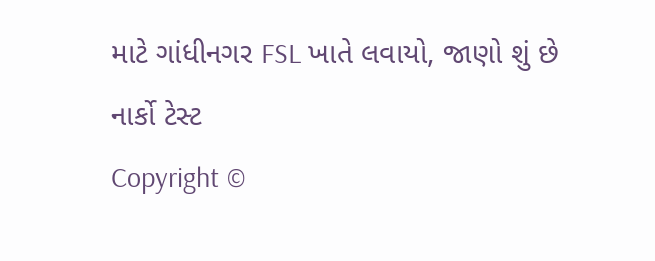માટે ગાંધીનગર FSL ખાતે લવાયો, જાણો શું છે નાર્કો ટેસ્ટ
Copyright ©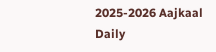2025-2026 Aajkaal Daily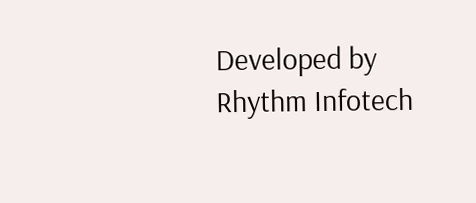Developed by Rhythm Infotech